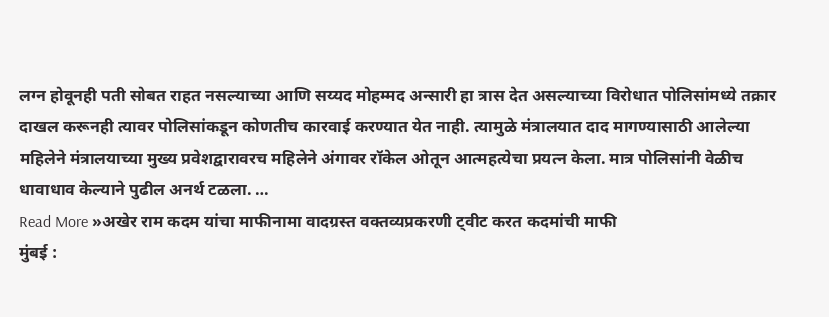लग्न होवूनही पती सोबत राहत नसल्याच्या आणि सय्यद मोहम्मद अन्सारी हा त्रास देत असल्याच्या विरोधात पोलिसांमध्ये तक्रार दाखल करूनही त्यावर पोलिसांकडून कोणतीच कारवाई करण्यात येत नाही. त्यामुळे मंत्रालयात दाद मागण्यासाठी आलेल्या महिलेने मंत्रालयाच्या मुख्य प्रवेशद्वारावरच महिलेने अंगावर रॉकेल ओतून आत्महत्येचा प्रयत्न केला. मात्र पोलिसांनी वेळीच धावाधाव केल्याने पुढील अनर्थ टळला. …
Read More »अखेर राम कदम यांचा माफीनामा वादग्रस्त वक्तव्यप्रकरणी ट्वीट करत कदमांची माफी
मुंबई :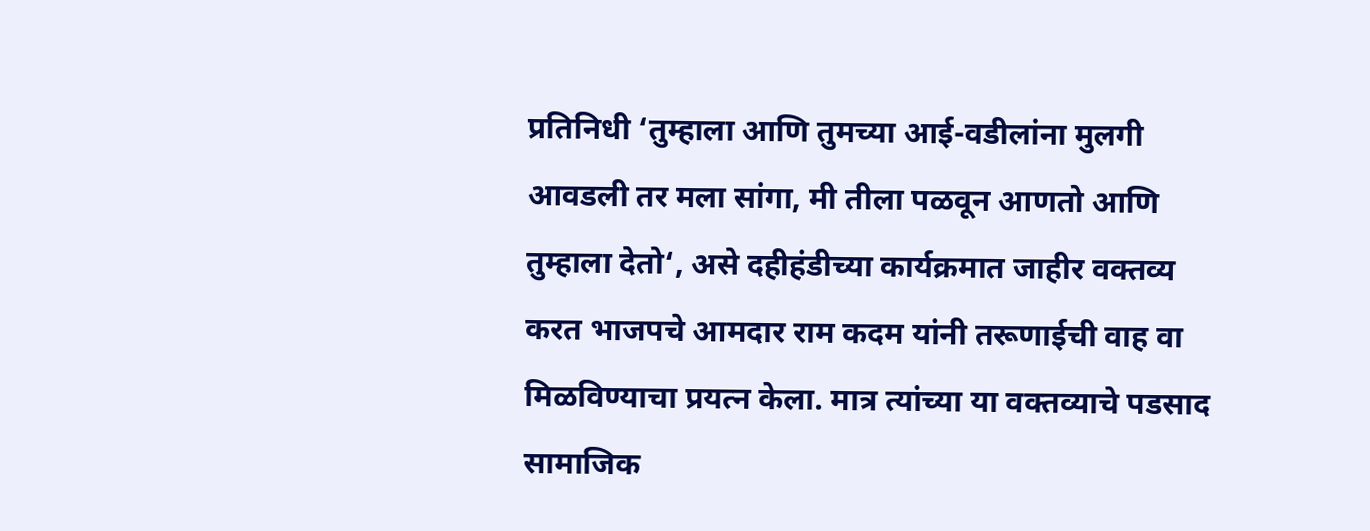प्रतिनिधी ‘तुम्हाला आणि तुमच्या आई-वडीलांना मुलगी आवडली तर मला सांगा, मी तीला पळवून आणतो आणि तुम्हाला देतो‘, असे दहीहंडीच्या कार्यक्रमात जाहीर वक्तव्य करत भाजपचे आमदार राम कदम यांनी तरूणाईची वाह वा मिळविण्याचा प्रयत्न केला. मात्र त्यांच्या या वक्तव्याचे पडसाद सामाजिक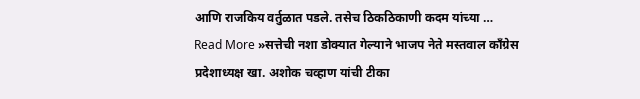आणि राजकिय वर्तुळात पडले. तसेच ठिकठिकाणी कदम यांच्या …
Read More »सत्तेची नशा डोक्यात गेल्याने भाजप नेते मस्तवाल काँग्रेस प्रदेशाध्यक्ष खा. अशोक चव्हाण यांची टीका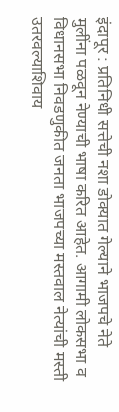इंदापूर : प्रतिनिधी सत्तेची नशा डोक्यात गेल्याने भाजपचे नेते मुलींना पळवून नेण्याची भाषा करित आहेत. आगामी लोकसभा व विधानसभा निवडणुकीत जनता भाजपच्या मस्तवाल नेत्यांची मस्ती उतरवल्याशिवाय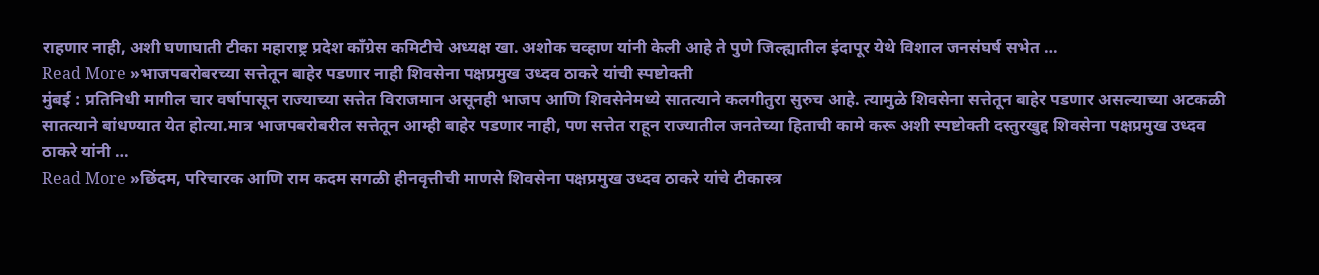राहणार नाही, अशी घणाघाती टीका महाराष्ट्र प्रदेश काँग्रेस कमिटीचे अध्यक्ष खा. अशोक चव्हाण यांनी केली आहे ते पुणे जिल्ह्यातील इंदापूर येथे विशाल जनसंघर्ष सभेत …
Read More »भाजपबरोबरच्या सत्तेतून बाहेर पडणार नाही शिवसेना पक्षप्रमुख उध्दव ठाकरे यांची स्पष्टोक्ती
मुंबई : प्रतिनिधी मागील चार वर्षापासून राज्याच्या सत्तेत विराजमान असूनही भाजप आणि शिवसेनेमध्ये सातत्याने कलगीतुरा सुरुच आहे. त्यामुळे शिवसेना सत्तेतून बाहेर पडणार असल्याच्या अटकळी सातत्याने बांधण्यात येत होत्या.मात्र भाजपबरोबरील सत्तेतून आम्ही बाहेर पडणार नाही, पण सत्तेत राहून राज्यातील जनतेच्या हिताची कामे करू अशी स्पष्टोक्ती दस्तुरखुद्द शिवसेना पक्षप्रमुख उध्दव ठाकरे यांनी …
Read More »छिंदम, परिचारक आणि राम कदम सगळी हीनवृत्तीची माणसे शिवसेना पक्षप्रमुख उध्दव ठाकरे यांचे टीकास्त्र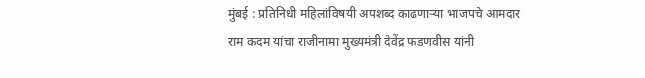मुंबई : प्रतिनिधी महिलांविषयी अपशब्द काढणाऱ्या भाजपचे आमदार राम कदम यांचा राजीनामा मुख्यमंत्री देवेंद्र फडणवीस यांनी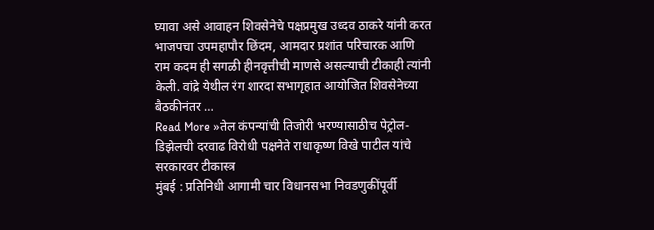घ्यावा असे आवाहन शिवसेनेचे पक्षप्रमुख उध्दव ठाकरे यांनी करत भाजपचा उपमहापौर छिंदम, आमदार प्रशांत परिचारक आणि राम कदम ही सगळी हीनवृत्तीची माणसे असल्याची टीकाही त्यांनी केली. वांद्रे येथील रंग शारदा सभागृहात आयोजित शिवसेनेच्या बैठकीनंतर …
Read More »तेल कंपन्यांची तिजोरी भरण्यासाठीच पेट्रोल-डिझेलची दरवाढ विरोधी पक्षनेते राधाकृष्ण विखे पाटील यांचे सरकारवर टीकास्त्र
मुंबई : प्रतिनिधी आगामी चार विधानसभा निवडणुकींपूर्वी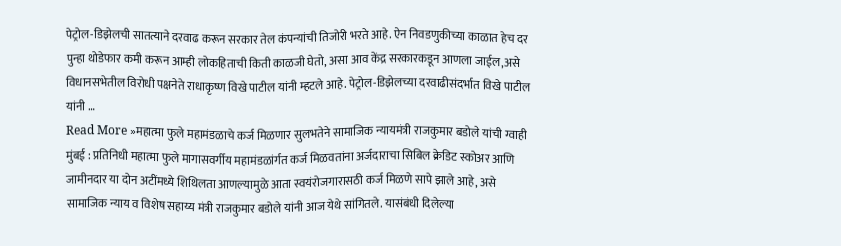पेट्रोल-डिझेलची सातत्याने दरवाढ करून सरकार तेल कंपन्यांची तिजोरी भरते आहे. ऐन निवडणुकीच्या काळात हेच दर पुन्हा थोडेफार कमी करून आम्ही लोकहिताची किती काळजी घेतो, असा आव केंद्र सरकारकडून आणला जाईल,असे विधानसभेतील विरोधी पक्षनेते राधाकृष्ण विखे पाटील यांनी म्हटले आहे. पेट्रोल-डिझेलच्या दरवाढीसंदर्भात विखे पाटील यांनी …
Read More »महात्मा फुले महामंडळाचे कर्ज मिळणार सुलभतेने सामाजिक न्यायमंत्री राजकुमार बडोले यांची ग्वाही
मुंबई : प्रतिनिधी महात्मा फुले मागासवर्गीय महामंडळांर्गत कर्ज मिळवतांना अर्जदाराचा सिबिल क्रेडिट स्कोअर आणि जामीनदार या दोन अटींमध्ये शिथिलता आणल्यामुळे आता स्वयंरोजगारासठी कर्ज मिळणे सापे झाले आहे, असे सामाजिक न्याय व विशेष सहाय्य मंत्री राजकुमार बडोले यांनी आज येथे सांगितले. यासंबंधी दिलेल्या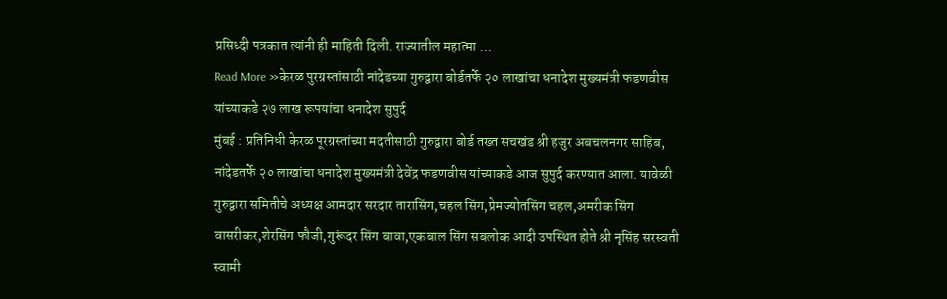प्रसिध्दी पत्रकात त्यांनी ही माहिती दिली. राज्यातील महात्मा …
Read More »केरळ पुरग्रस्तांसाठी नांदेडच्या गुरुद्वारा बोर्डतर्फे २० लाखांचा धनादेश मुख्यमंत्री फडणवीस यांच्याकडे २७ लाख रूपयांचा धनादेश सुपुर्द
मुंबई : प्रतिनिधी केरळ पूरग्रस्तांच्या मदतीसाठी गुरुद्वारा बोर्ड तख्त सचखंड श्री हजुर अबचलनगर साहिब, नांदेडतर्फे २० लाखांचा धनादेश मुख्यमंत्री देवेंद्र फडणवीस यांच्याकडे आज सुपुर्द करण्यात आला. यावेळी गुरुद्वारा समितीचे अध्यक्ष आमदार सरदार तारासिंग,चहल सिंग,प्रेमज्योतसिंग चहल,अमरीक सिंग वासरीकर,शेरसिंग फौजी,गुरूंदर सिंग बावा,एकबाल सिंग सबलोक आदी उपस्थित होते श्री नृसिंह सरस्वती स्वामी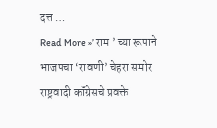दत्त …
Read More »’ राम ’ च्या रूपाने भाजपचा ‘रावणी’ चेहरा समोर राष्ट्रवादी कॉंग्रेसचे प्रवक्ते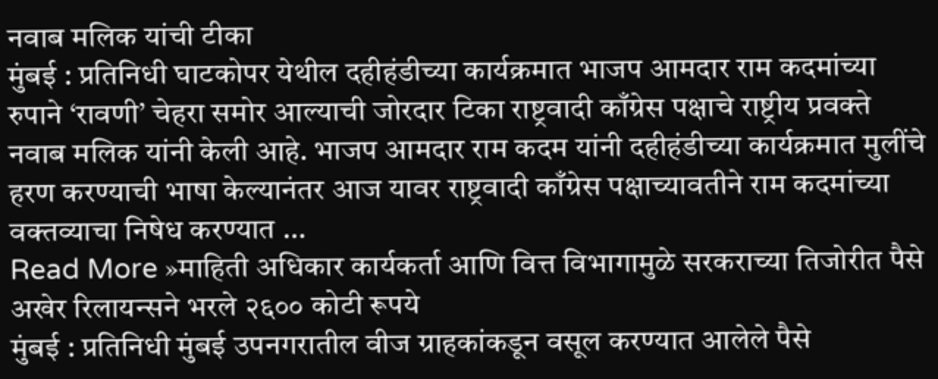नवाब मलिक यांची टीका
मुंबई : प्रतिनिधी घाटकोपर येथील दहीहंडीच्या कार्यक्रमात भाजप आमदार राम कदमांच्या रुपाने ‘रावणी’ चेहरा समोर आल्याची जोरदार टिका राष्ट्रवादी काँग्रेस पक्षाचे राष्ट्रीय प्रवक्ते नवाब मलिक यांनी केली आहे. भाजप आमदार राम कदम यांनी दहीहंडीच्या कार्यक्रमात मुलींचे हरण करण्याची भाषा केल्यानंतर आज यावर राष्ट्रवादी काँग्रेस पक्षाच्यावतीने राम कदमांच्या वक्तव्याचा निषेध करण्यात …
Read More »माहिती अधिकार कार्यकर्ता आणि वित्त विभागामुळे सरकराच्या तिजोरीत पैसे अखेर रिलायन्सने भरले २६०० कोटी रूपये
मुंबई : प्रतिनिधी मुंबई उपनगरातील वीज ग्राहकांकडून वसूल करण्यात आलेले पैसे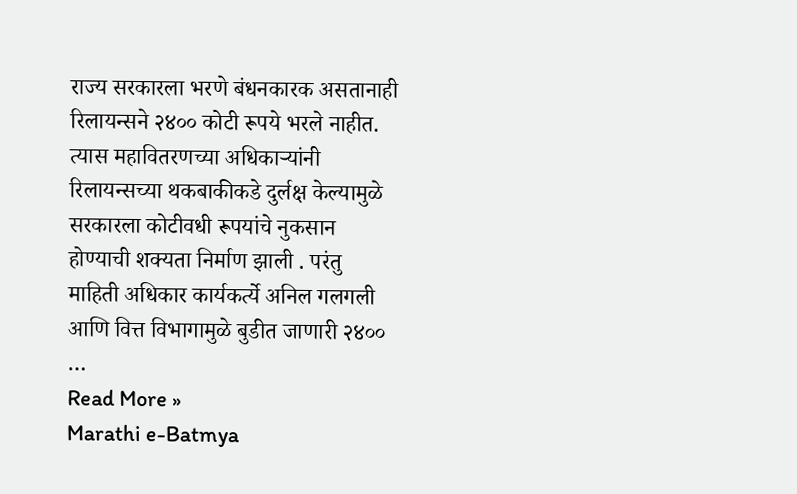राज्य सरकारला भरणे बंधनकारक असतानाही रिलायन्सने २४०० कोटी रूपये भरले नाहीत. त्यास महावितरणच्या अधिकाऱ्यांनी रिलायन्सच्या थकबाकीकडे दुर्लक्ष केल्यामुळे सरकारला कोटीवधी रूपयांचे नुकसान होण्याची शक्यता निर्माण झाली . परंतु माहिती अधिकार कार्यकर्त्ये अनिल गलगली आणि वित्त विभागामुळे बुडीत जाणारी २४०० …
Read More »
Marathi e-Batmya